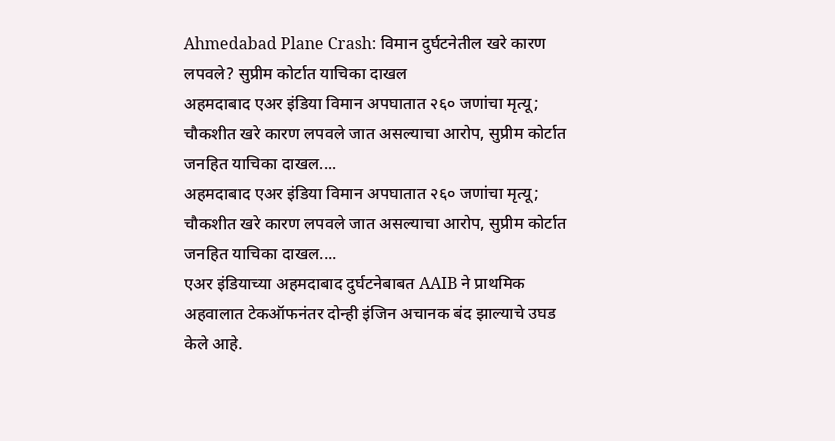Ahmedabad Plane Crash: विमान दुर्घटनेतील खरे कारण लपवले? सुप्रीम कोर्टात याचिका दाखल
अहमदाबाद एअर इंडिया विमान अपघातात २६० जणांचा मृत्यू; चौकशीत खरे कारण लपवले जात असल्याचा आरोप, सुप्रीम कोर्टात जनहित याचिका दाखल....
अहमदाबाद एअर इंडिया विमान अपघातात २६० जणांचा मृत्यू; चौकशीत खरे कारण लपवले जात असल्याचा आरोप, सुप्रीम कोर्टात जनहित याचिका दाखल....
एअर इंडियाच्या अहमदाबाद दुर्घटनेबाबत AAIB ने प्राथमिक अहवालात टेकऑफनंतर दोन्ही इंजिन अचानक बंद झाल्याचे उघड केले आहे.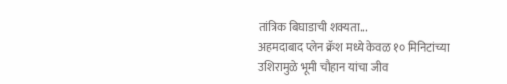तांत्रिक बिघाडाची शक्यता...
अहमदाबाद प्लेन क्रॅश मध्ये केवळ १० मिनिटांच्या उशिरामुळे भूमी चौहान यांचा जीव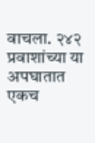वाचला. २४२ प्रवाशांच्या या अपघातात एकच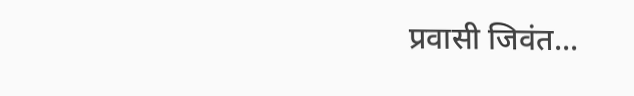प्रवासी जिवंत...